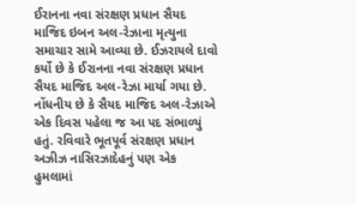ઈરાનના નવા સંરક્ષણ પ્રધાન સૈયદ માજિદ ઇબન અલ-રેઝાના મૃત્યુના સમાચાર સામે આવ્યા છે. ઈઝરાયલે દાવો કર્યો છે કે ઈરાનના નવા સંરક્ષણ પ્રધાન સૈયદ માજિદ અલ-રેઝા માર્યા ગયા છે. નોંધનીય છે કે સૈયદ માજિદ અલ-રેઝાએ એક દિવસ પહેલા જ આ પદ સંભાળ્યું હતું. રવિવારે ભૂતપૂર્વ સંરક્ષણ પ્રધાન અઝીઝ નાસિરઝાદેહનું પણ એક હુમલામાં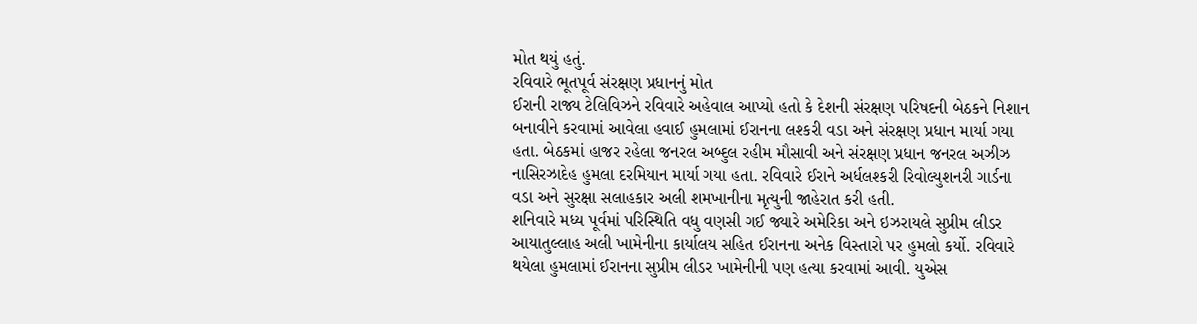મોત થયું હતું.
રવિવારે ભૂતપૂર્વ સંરક્ષણ પ્રધાનનું મોત
ઈરાની રાજ્ય ટેલિવિઝને રવિવારે અહેવાલ આપ્યો હતો કે દેશની સંરક્ષણ પરિષદની બેઠકને નિશાન બનાવીને કરવામાં આવેલા હવાઈ હુમલામાં ઈરાનના લશ્કરી વડા અને સંરક્ષણ પ્રધાન માર્યા ગયા હતા. બેઠકમાં હાજર રહેલા જનરલ અબ્દુલ રહીમ મૌસાવી અને સંરક્ષણ પ્રધાન જનરલ અઝીઝ નાસિરઝાદેહ હુમલા દરમિયાન માર્યા ગયા હતા. રવિવારે ઈરાને અર્ધલશ્કરી રિવોલ્યુશનરી ગાર્ડના વડા અને સુરક્ષા સલાહકાર અલી શમખાનીના મૃત્યુની જાહેરાત કરી હતી.
શનિવારે મધ્ય પૂર્વમાં પરિસ્થિતિ વધુ વણસી ગઈ જ્યારે અમેરિકા અને ઇઝરાયલે સુપ્રીમ લીડર આયાતુલ્લાહ અલી ખામેનીના કાર્યાલય સહિત ઈરાનના અનેક વિસ્તારો પર હુમલો કર્યો. રવિવારે થયેલા હુમલામાં ઈરાનના સુપ્રીમ લીડર ખામેનીની પણ હત્યા કરવામાં આવી. યુએસ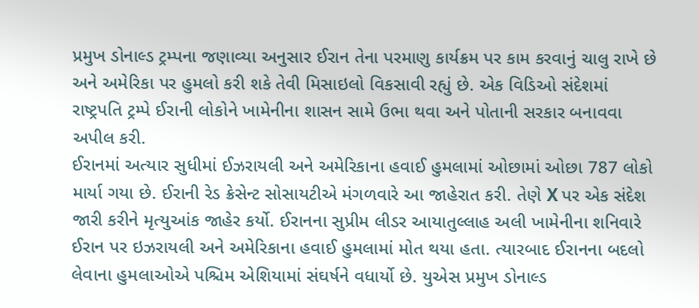પ્રમુખ ડોનાલ્ડ ટ્રમ્પના જણાવ્યા અનુસાર ઈરાન તેના પરમાણુ કાર્યક્રમ પર કામ કરવાનું ચાલુ રાખે છે અને અમેરિકા પર હુમલો કરી શકે તેવી મિસાઇલો વિકસાવી રહ્યું છે. એક વિડિઓ સંદેશમાં રાષ્ટ્રપતિ ટ્રમ્પે ઈરાની લોકોને ખામેનીના શાસન સામે ઉભા થવા અને પોતાની સરકાર બનાવવા અપીલ કરી.
ઈરાનમાં અત્યાર સુધીમાં ઈઝરાયલી અને અમેરિકાના હવાઈ હુમલામાં ઓછામાં ઓછા 787 લોકો માર્યા ગયા છે. ઈરાની રેડ ક્રેસેન્ટ સોસાયટીએ મંગળવારે આ જાહેરાત કરી. તેણે X પર એક સંદેશ જારી કરીને મૃત્યુઆંક જાહેર કર્યો. ઈરાનના સુપ્રીમ લીડર આયાતુલ્લાહ અલી ખામેનીના શનિવારે ઈરાન પર ઇઝરાયલી અને અમેરિકાના હવાઈ હુમલામાં મોત થયા હતા. ત્યારબાદ ઈરાનના બદલો લેવાના હુમલાઓએ પશ્ચિમ એશિયામાં સંઘર્ષને વધાર્યો છે. યુએસ પ્રમુખ ડોનાલ્ડ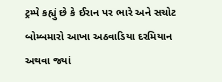ટ્રમ્પે કહ્યું છે કે ઈરાન પર ભારે અને સચોટ બોમ્બમારો આખા અઠવાડિયા દરમિયાન અથવા જ્યાં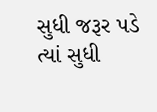સુધી જરૂર પડે ત્યાં સુધી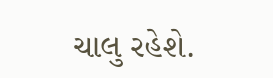ચાલુ રહેશે.